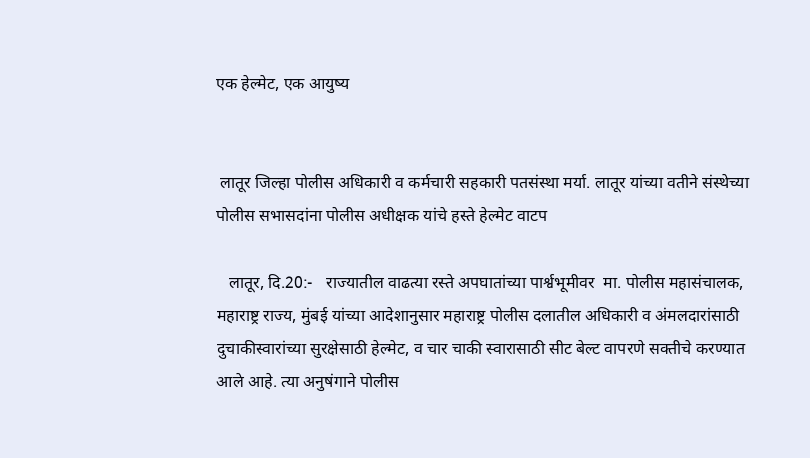एक हेल्मेट, एक आयुष्य


 लातूर जिल्हा पोलीस अधिकारी व कर्मचारी सहकारी पतसंस्था मर्या. लातूर यांच्या वतीने संस्थेच्या पोलीस सभासदांना पोलीस अधीक्षक यांचे हस्ते हेल्मेट वाटप

   लातूर, दि.20:-   राज्यातील वाढत्या रस्ते अपघातांच्या पार्श्वभूमीवर  मा. पोलीस महासंचालक, महाराष्ट्र राज्य, मुंबई यांच्या आदेशानुसार महाराष्ट्र पोलीस दलातील अधिकारी व अंमलदारांसाठी दुचाकीस्वारांच्या सुरक्षेसाठी हेल्मेट, व चार चाकी स्वारासाठी सीट बेल्ट वापरणे सक्तीचे करण्यात आले आहे. त्या अनुषंगाने पोलीस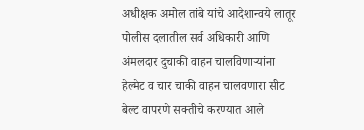अधीक्षक अमोल तांबे यांचे आदेशान्वये लातूर पोलीस दलातील सर्व अधिकारी आणि अंमलदार दुचाकी वाहन चालविणाऱ्यांना हेल्मेट व चार चाकी वाहन चालवणारा सीट बेल्ट वापरणे सक्तीचे करण्यात आले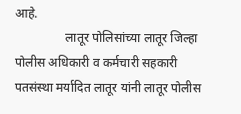आहे.
                लातूर पोलिसांच्या लातूर जिल्हा पोलीस अधिकारी व कर्मचारी सहकारी पतसंस्था मर्यादित लातूर यांनी लातूर पोलीस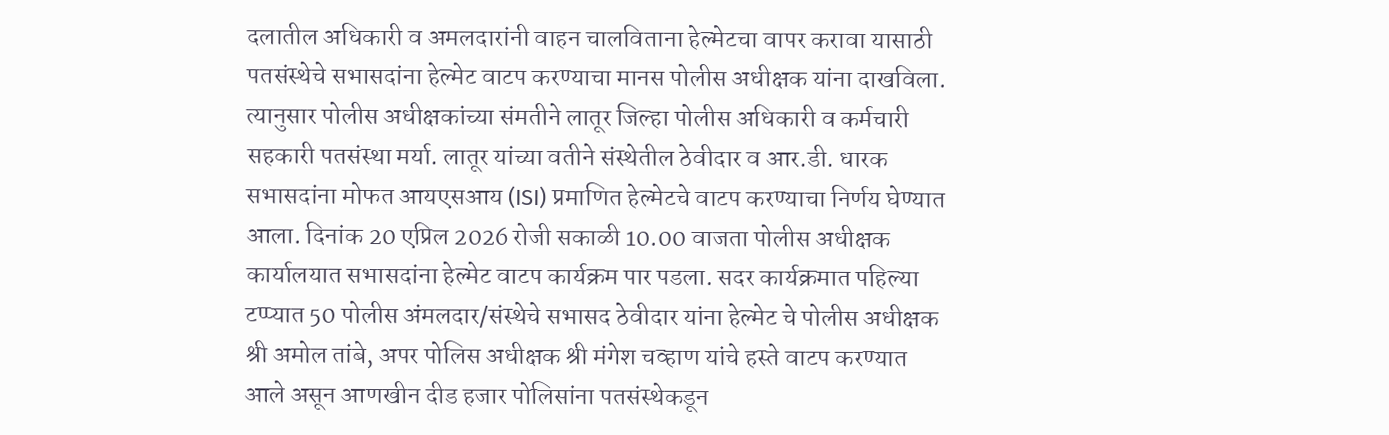दलातील अधिकारी व अमलदारांनी वाहन चालविताना हेल्मेटचा वापर करावा यासाठी पतसंस्थेचे सभासदांना हेल्मेट वाटप करण्याचा मानस पोलीस अधीक्षक यांना दाखविला. त्यानुसार पोलीस अधीक्षकांच्या संमतीने लातूर जिल्हा पोलीस अधिकारी व कर्मचारी सहकारी पतसंस्था मर्या. लातूर यांच्या वतीने संस्थेतील ठेवीदार व आर.डी. धारक सभासदांना मोफत आयएसआय (ISI) प्रमाणित हेल्मेटचे वाटप करण्याचा निर्णय घेण्यात आला. दिनांक 20 एप्रिल 2026 रोजी सकाळी 10.00 वाजता पोलीस अधीक्षक कार्यालयात सभासदांना हेल्मेट वाटप कार्यक्रम पार पडला. सदर कार्यक्रमात पहिल्या टप्प्यात 50 पोलीस अंमलदार/संस्थेचे सभासद ठेवीदार यांना हेल्मेट चे पोलीस अधीक्षक श्री अमोल तांबे, अपर पोलिस अधीक्षक श्री मंगेश चव्हाण यांचे हस्ते वाटप करण्यात आले असून आणखीन दीड हजार पोलिसांना पतसंस्थेकडून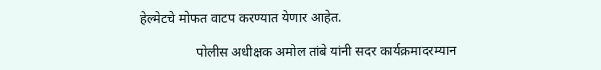हेल्मेटचे मोफत वाटप करण्यात येणार आहेत.

                 पोलीस अधीक्षक अमोल तांबे यांनी सदर कार्यक्रमादरम्यान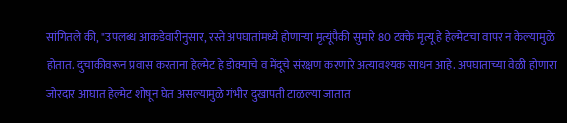सांगितले की, "उपलब्ध आकडेवारीनुसार, रस्ते अपघातांमध्ये होणाऱ्या मृत्यूंपैकी सुमारे 80 टक्के मृत्यू हे हेल्मेटचा वापर न केल्यामुळे होतात. दुचाकीवरून प्रवास करताना हेल्मेट हे डोक्याचे व मेंदूचे संरक्षण करणारे अत्यावश्यक साधन आहे. अपघाताच्या वेळी होणारा जोरदार आघात हेल्मेट शोषून घेत असल्यामुळे गंभीर दुखापती टाळल्या जातात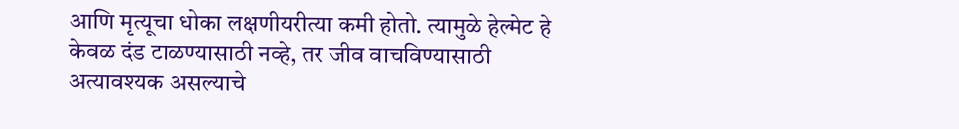आणि मृत्यूचा धोका लक्षणीयरीत्या कमी होतो. त्यामुळे हेल्मेट हे केवळ दंड टाळण्यासाठी नव्हे, तर जीव वाचविण्यासाठी अत्यावश्यक असल्याचे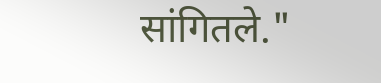सांगितले."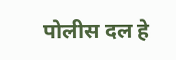पोलीस दल हे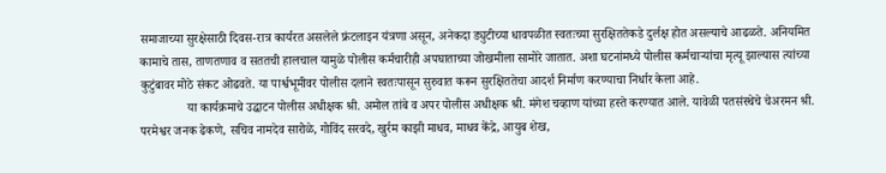समाजाच्या सुरक्षेसाठी दिवस-रात्र कार्यरत असलेले फ्रंटलाइन यंत्रणा असून, अनेकदा ड्युटीच्या धावपळीत स्वतःच्या सुरक्षिततेकडे दुर्लक्ष होत असल्याचे आढळते. अनियमित कामाचे तास, ताणतणाव व सततची हालचाल यामुळे पोलीस कर्मचारीही अपघाताच्या जोखमीला सामोरे जातात. अशा घटनांमध्ये पोलीस कर्मचाऱ्यांचा मृत्यू झाल्यास त्यांच्या कुटुंबावर मोठे संकट ओढवते. या पार्श्वभूमीवर पोलीस दलाने स्वतःपासून सुरुवात करून सुरक्षिततेचा आदर्श निर्माण करण्याचा निर्धार केला आहे.
               या कार्यक्रमाचे उद्घाटन पोलीस अधीक्षक श्री. अमोल तांबे व अपर पोलीस अधीक्षक श्री. मंगेश चव्हाण यांच्या हस्ते करण्यात आले. यावेळी पतसंस्थेचे चेअरमन श्री. परमेश्वर जनक ढेकणे, सचिव नामदेव सारोळे, गोविंद सरवदे, खुर्रम काझी माधव, माधव केंद्रे, आयुब शेख,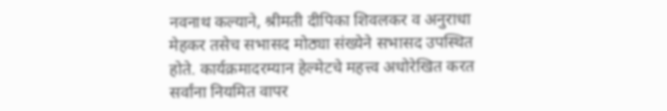नवनाथ कल्याने, श्रीमती दीपिका शिवलकर व अनुराधा मेहकर तसेच सभासद मोठ्या संख्येने सभासद उपस्थित होते. कार्यक्रमादरम्यान हेल्मेटचे महत्त्व अधोरेखित करत सर्वांना नियमित वापर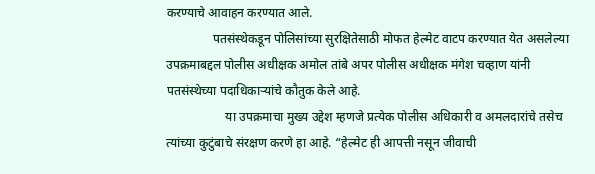करण्याचे आवाहन करण्यात आले.
               पतसंस्थेकडून पोलिसांच्या सुरक्षितेसाठी मोफत हेल्मेट वाटप करण्यात येत असलेल्या उपक्रमाबद्दल पोलीस अधीक्षक अमोल तांबे अपर पोलीस अधीक्षक मंगेश चव्हाण यांनी पतसंस्थेच्या पदाधिकाऱ्यांचे कौतुक केले आहे.
                   या उपक्रमाचा मुख्य उद्देश म्हणजे प्रत्येक पोलीस अधिकारी व अमलदारांचे तसेच त्यांच्या कुटुंबाचे संरक्षण करणे हा आहे. “हेल्मेट ही आपत्ती नसून जीवाची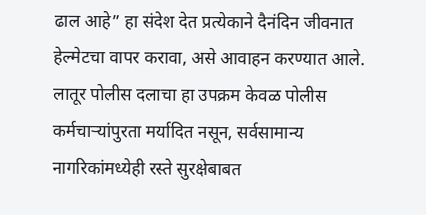ढाल आहे” हा संदेश देत प्रत्येकाने दैनंदिन जीवनात हेल्मेटचा वापर करावा, असे आवाहन करण्यात आले. लातूर पोलीस दलाचा हा उपक्रम केवळ पोलीस कर्मचाऱ्यांपुरता मर्यादित नसून, सर्वसामान्य नागरिकांमध्येही रस्ते सुरक्षेबाबत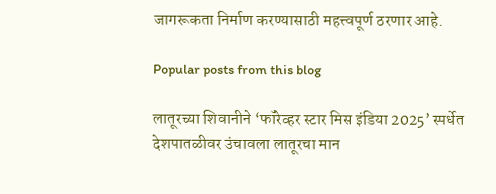जागरूकता निर्माण करण्यासाठी महत्त्वपूर्ण ठरणार आहे.

Popular posts from this blog

लातूरच्या शिवानीने ‘फॉरेव्हर स्टार मिस इंडिया 2025’ स्पर्धेत देशपातळीवर उंचावला लातूरचा मान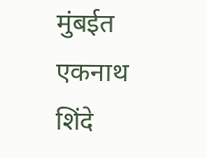मुंबईत एकनाथ शिंदे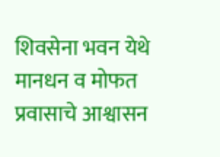शिवसेना भवन येथे मानधन व मोफत प्रवासाचे आश्वासन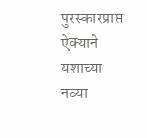पुरस्कारप्राप्त ऐक्याने यशाच्या नव्या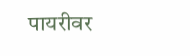पायरीवर